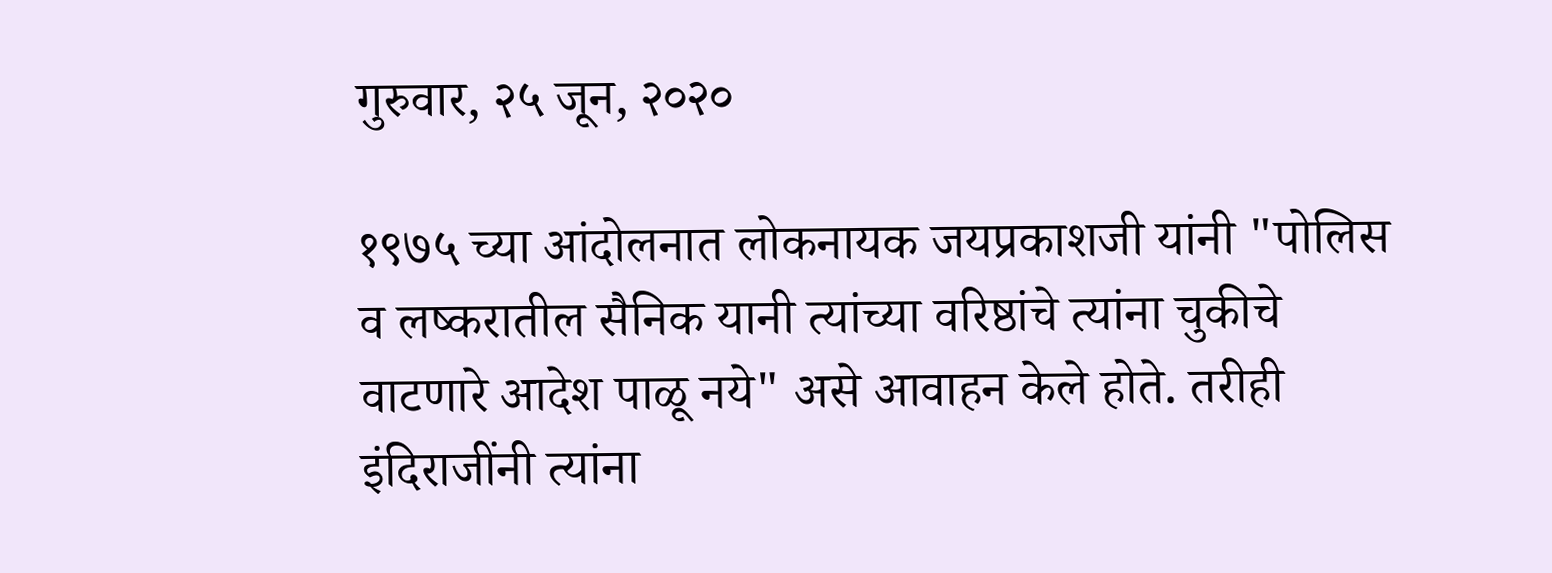गुरुवार, २५ जून, २०२०

१९७५ च्या आंदोलनात लोकनायक जयप्रकाशजी यांनी "पोलिस व लष्करातील सैनिक यानी त्यांच्या वरिष्ठांचे त्यांना चुकीचे वाटणारे आदेश पाळू नये" असे आवाहन केले होते. तरीही इंदिराजींनी त्यांना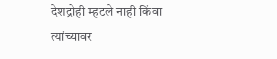देशद्रोही म्हटले नाही किंवा त्यांच्यावर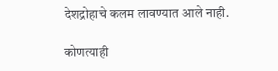देशद्रोहाचे कलम लावण्यात आले नाही.

कोणत्याही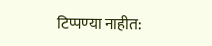टिप्पण्‍या नाहीत: